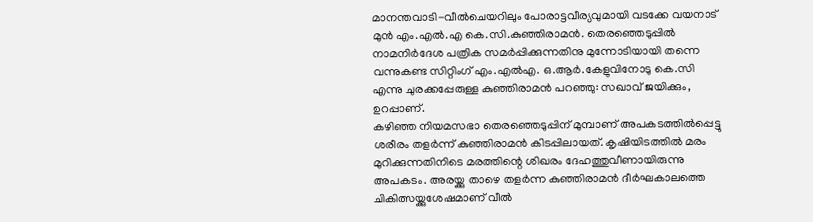മാനന്തവാടി-വീൽചെയറിലും പോരാട്ടവീര്യവുമായി വടക്കേ വയനാട് മുൻ എം.എൽ.എ കെ.സി.കുഞ്ഞിരാമൻ. തെരഞ്ഞെടുപ്പിൽ നാമനിർദേശ പത്രിക സമർപ്പിക്കുന്നതിനു മുന്നോടിയായി തന്നെ വന്നുകണ്ട സിറ്റിംഗ് എം.എൽഎ. ഒ.ആർ.കേളുവിനോടു കെ.സി എന്നു ചുരക്കപ്പേരുള്ള കുഞ്ഞിരാമൻ പറഞ്ഞു: സഖാവ് ജയിക്കും, ഉറപ്പാണ്.
കഴിഞ്ഞ നിയമസഭാ തെരഞ്ഞെടുപ്പിന് മുമ്പാണ് അപകടത്തിൽപ്പെട്ടു ശരീരം തളർന്ന് കുഞ്ഞിരാമൻ കിടപ്പിലായത്. കൃഷിയിടത്തിൽ മരം മുറിക്കുന്നതിനിടെ മരത്തിന്റെ ശിഖരം ദേഹത്തുവീണായിരുന്നു അപകടം. അരയ്ക്കു താഴെ തളർന്ന കുഞ്ഞിരാമൻ ദീർഘകാലത്തെ ചികിത്സയ്ക്കുശേഷമാണ് വീൽ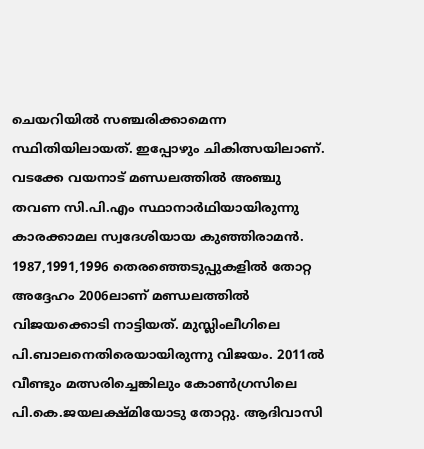ചെയറിയിൽ സഞ്ചരിക്കാമെന്ന സ്ഥിതിയിലായത്. ഇപ്പോഴും ചികിത്സയിലാണ്.
വടക്കേ വയനാട് മണ്ഡലത്തിൽ അഞ്ചു തവണ സി.പി.എം സ്ഥാനാർഥിയായിരുന്നു കാരക്കാമല സ്വദേശിയായ കുഞ്ഞിരാമൻ. 1987,1991,1996 തെരഞ്ഞെടുപ്പുകളിൽ തോറ്റ അദ്ദേഹം 2006ലാണ് മണ്ഡലത്തിൽ വിജയക്കൊടി നാട്ടിയത്. മുസ്ലിംലീഗിലെ പി.ബാലനെതിരെയായിരുന്നു വിജയം. 2011ൽ വീണ്ടും മത്സരിച്ചെങ്കിലും കോൺഗ്രസിലെ പി.കെ.ജയലക്ഷ്മിയോടു തോറ്റു. ആദിവാസി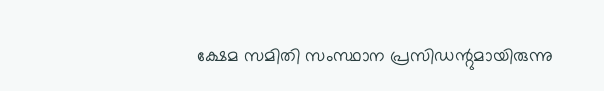ക്ഷേമ സമിതി സംസ്ഥാന പ്രസിഡന്റുമായിരുന്നു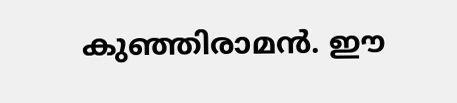കുഞ്ഞിരാമൻ. ഈ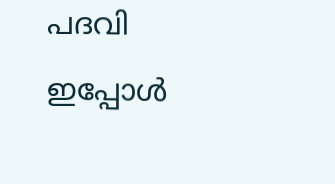പദവി ഇപ്പോൾ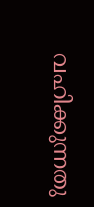വഹിക്കുന്നതു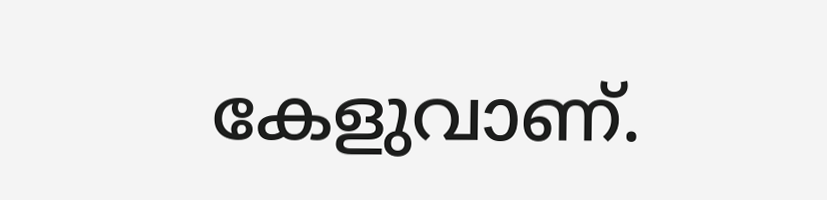കേളുവാണ്.